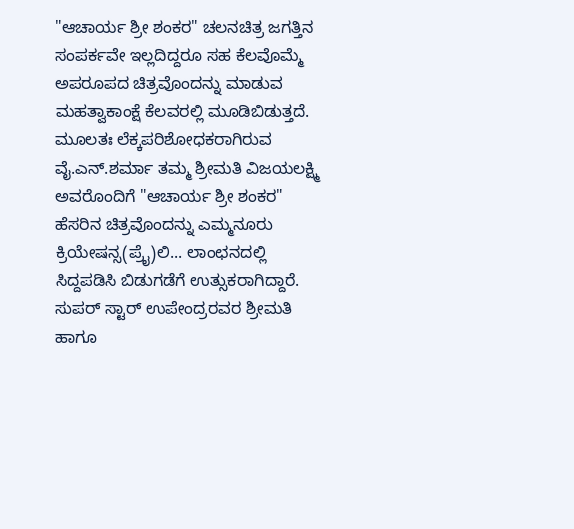"ಆಚಾರ್ಯ ಶ್ರೀ ಶಂಕರ" ಚಲನಚಿತ್ರ ಜಗತ್ತಿನ ಸಂಪರ್ಕವೇ ಇಲ್ಲದಿದ್ದರೂ ಸಹ ಕೆಲವೊಮ್ಮೆ ಅಪರೂಪದ ಚಿತ್ರವೊಂದನ್ನು ಮಾಡುವ ಮಹತ್ವಾಕಾಂಕ್ಷೆ ಕೆಲವರಲ್ಲಿ ಮೂಡಿಬಿಡುತ್ತದೆ. ಮೂಲತಃ ಲೆಕ್ಕಪರಿಶೋಧಕರಾಗಿರುವ ವೈ.ಎನ್.ಶರ್ಮಾ ತಮ್ಮ ಶ್ರೀಮತಿ ವಿಜಯಲಕ್ಷ್ಮಿ ಅವರೊಂದಿಗೆ "ಆಚಾರ್ಯ ಶ್ರೀ ಶಂಕರ" ಹೆಸರಿನ ಚಿತ್ರವೊಂದನ್ನು ಎಮ್ಮನೂರು ಕ್ರಿಯೇಷನ್ಸ(ಪ್ರೈ)ಲಿ... ಲಾಂಛನದಲ್ಲಿ ಸಿದ್ದಪಡಿಸಿ ಬಿಡುಗಡೆಗೆ ಉತ್ಸುಕರಾಗಿದ್ದಾರೆ.
ಸುಪರ್ ಸ್ಟಾರ್ ಉಪೇಂದ್ರರವರ ಶ್ರೀಮತಿ ಹಾಗೂ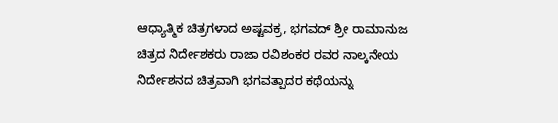ಆಧ್ಯಾತ್ಮಿಕ ಚಿತ್ರಗಳಾದ ಅಷ್ಟವಕ್ರ, ಭಗವದ್ ಶ್ರೀ ರಾಮಾನುಜ ಚಿತ್ರದ ನಿರ್ದೇಶಕರು ರಾಜಾ ರವಿಶಂಕರ ರವರ ನಾಲ್ಕನೇಯ ನಿರ್ದೇಶನದ ಚಿತ್ರವಾಗಿ ಭಗವತ್ಪಾದರ ಕಥೆಯನ್ನು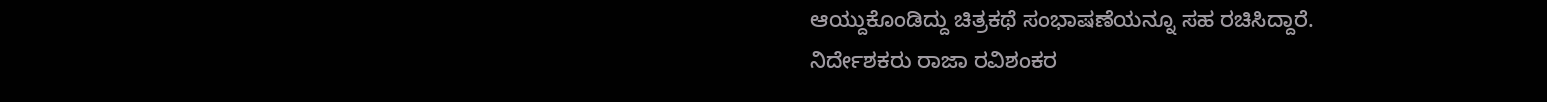ಆಯ್ದುಕೊಂಡಿದ್ದು ಚಿತ್ರಕಥೆ ಸಂಭಾಷಣೆಯನ್ನೂ ಸಹ ರಚಿಸಿದ್ದಾರೆ.
ನಿರ್ದೇಶಕರು ರಾಜಾ ರವಿಶಂಕರ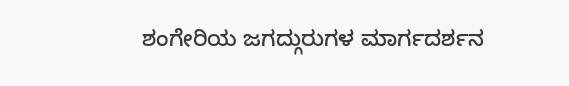ಶಂಗೇರಿಯ ಜಗದ್ಗುರುಗಳ ಮಾರ್ಗದರ್ಶನ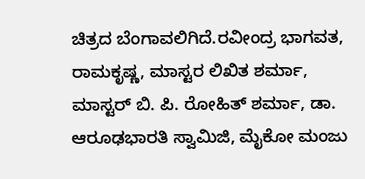ಚಿತ್ರದ ಬೆಂಗಾವಲಿಗಿದೆ.ರವೀಂದ್ರ ಭಾಗವತ, ರಾಮಕೃಷ್ಣ, ಮಾಸ್ಟರ ಲಿಖಿತ ಶರ್ಮಾ, ಮಾಸ್ಟರ್ ಬಿ. ಪಿ. ರೋಹಿತ್ ಶರ್ಮಾ, ಡಾ. ಆರೂಢಭಾರತಿ ಸ್ವಾಮಿಜಿ, ಮೈಕೋ ಮಂಜು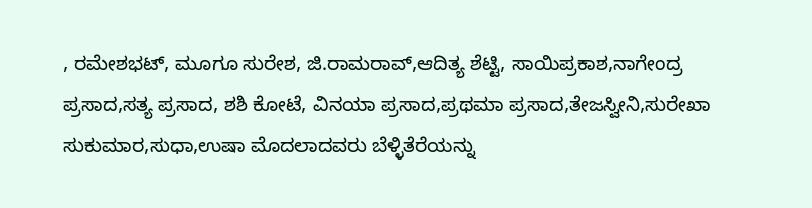, ರಮೇಶಭಟ್, ಮೂಗೂ ಸುರೇಶ, ಜಿ.ರಾಮರಾವ್,ಆದಿತ್ಯ ಶೆಟ್ಟಿ, ಸಾಯಿಪ್ರಕಾಶ,ನಾಗೇಂದ್ರ ಪ್ರಸಾದ,ಸತ್ಯ ಪ್ರಸಾದ, ಶಶಿ ಕೋಟೆ, ವಿನಯಾ ಪ್ರಸಾದ,ಪ್ರಥಮಾ ಪ್ರಸಾದ,ತೇಜಸ್ವೀನಿ,ಸುರೇಖಾ ಸುಕುಮಾರ,ಸುಧಾ,ಉಷಾ ಮೊದಲಾದವರು ಬೆಳ್ಳಿತೆರೆಯನ್ನು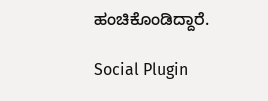ಹಂಚಿಕೊಂಡಿದ್ದಾರೆ.

Social Plugin